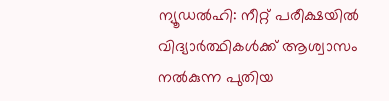ന്യൂഡൽഹി: നീറ്റ് പരീക്ഷയിൽ വിദ്യാർത്ഥികൾക്ക് ആശ്വാസം നൽകുന്ന പുതിയ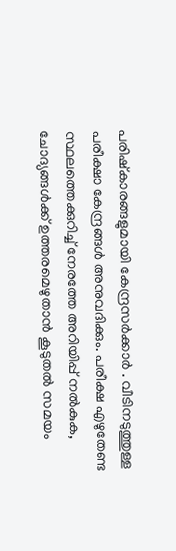പരിഷ്കാരങ്ങളുമായി കേന്ദ്രസർക്കാർ . വീടിനടുത്തുള്ള പരീക്ഷാ കേന്ദ്രങ്ങൾ അനുവദിക്കും. പരീക്ഷ എഴുതേണ്ട സ്ഥലത്തെക്കുറിച്ച് നേരത്തേ അറിയിപ്പ് നൽകുക, ചോദ്യങ്ങൾക്ക് ഉത്തരമെഴുതാൻ കൂടുതൽ സമയം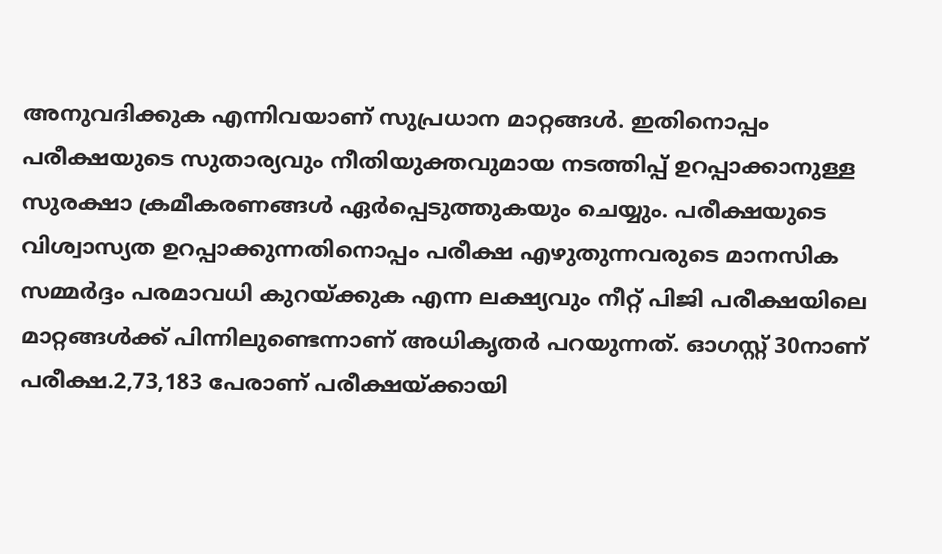അനുവദിക്കുക എന്നിവയാണ് സുപ്രധാന മാറ്റങ്ങൾ. ഇതിനൊപ്പം പരീക്ഷയുടെ സുതാര്യവും നീതിയുക്തവുമായ നടത്തിപ്പ് ഉറപ്പാക്കാനുള്ള സുരക്ഷാ ക്രമീകരണങ്ങൾ ഏർപ്പെടുത്തുകയും ചെയ്യും. പരീക്ഷയുടെ വിശ്വാസ്യത ഉറപ്പാക്കുന്നതിനൊപ്പം പരീക്ഷ എഴുതുന്നവരുടെ മാനസിക സമ്മർദ്ദം പരമാവധി കുറയ്ക്കുക എന്ന ലക്ഷ്യവും നീറ്റ് പിജി പരീക്ഷയിലെ മാറ്റങ്ങൾക്ക് പിന്നിലുണ്ടെന്നാണ് അധികൃതർ പറയുന്നത്. ഓഗസ്റ്റ് 30നാണ് പരീക്ഷ.2,73,183 പേരാണ് പരീക്ഷയ്ക്കായി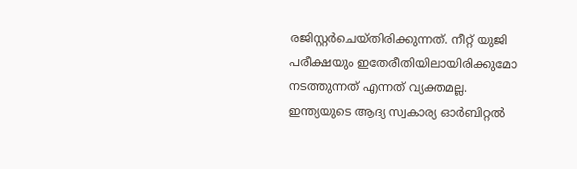രജിസ്റ്റർചെയ്തിരിക്കുന്നത്. നീറ്റ് യുജി പരീക്ഷയും ഇതേരീതിയിലായിരിക്കുമോ നടത്തുന്നത് എന്നത് വ്യക്തമല്ല.
ഇന്ത്യയുടെ ആദ്യ സ്വകാര്യ ഓർബിറ്റൽ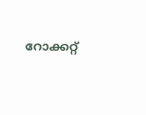റോക്കറ്റ്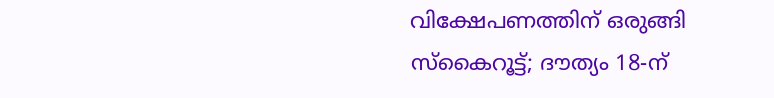വിക്ഷേപണത്തിന് ഒരുങ്ങി സ്കൈറൂട്ട്; ദൗത്യം 18-ന്